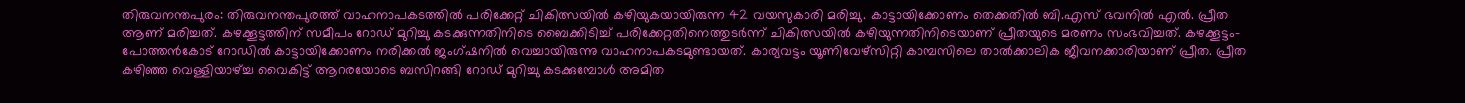തിരുവനന്തപുരം: തിരുവനന്തപുരത്ത് വാഹനാപകടത്തിൽ പരിക്കേറ്റ് ചികിത്സയിൽ കഴിയുകയായിരുന്ന 42 വയസുകാരി മരിച്ചു. കാട്ടായിക്കോണം തെക്കതിൽ ബി.എസ് ഭവനിൽ എൽ. പ്രീത ആണ് മരിച്ചത്. കഴക്കൂട്ടത്തിന് സമീപം റോഡ് മുറിച്ചു കടക്കുന്നതിനിടെ ബൈക്കിടിച്ച് പരിക്കേറ്റതിനെത്തുടർന്ന് ചികിത്സയിൽ കഴിയുന്നതിനിടെയാണ് പ്രീതയുടെ മരണം സംഭവിച്ചത്. കഴക്കൂട്ടം-പോത്തൻകോട് റോഡിൽ കാട്ടായിക്കോണം നരിക്കൽ ജംഗ്ഷനിൽ വെച്ചായിരുന്നു വാഹനാപകടമുണ്ടായത്. കാര്യവട്ടം യൂണിവേഴ്സിറ്റി കാമ്പസിലെ താൽക്കാലിക ജീവനക്കാരിയാണ് പ്രീത. പ്രീത കഴിഞ്ഞ വെള്ളിയാഴ്ച്ച വൈകിട്ട് ആറരയോടെ ബസിറങ്ങി റോഡ് മുറിച്ചു കടക്കുമ്പോൾ അമിത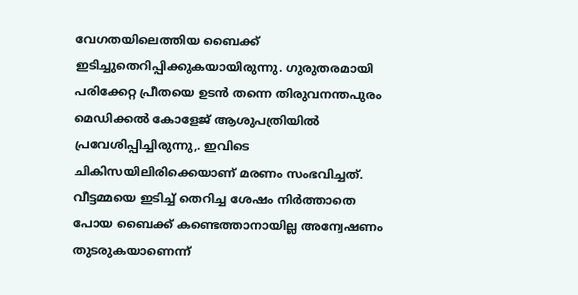വേഗതയിലെത്തിയ ബൈക്ക് ഇടിച്ചുതെറിപ്പിക്കുകയായിരുന്നു. ഗുരുതരമായി പരിക്കേറ്റ പ്രീതയെ ഉടൻ തന്നെ തിരുവനന്തപുരം മെഡിക്കൽ കോളേജ് ആശുപത്രിയിൽ പ്രവേശിപ്പിച്ചിരുന്നു,. ഇവിടെ ചികിസയിലിരിക്കെയാണ് മരണം സംഭവിച്ചത്. വീട്ടമ്മയെ ഇടിച്ച് തെറിച്ച ശേഷം നിർത്താതെ പോയ ബൈക്ക് കണ്ടെത്താനായില്ല അന്വേഷണം തുടരുകയാണെന്ന്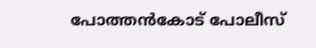പോത്തൻകോട് പോലീസ്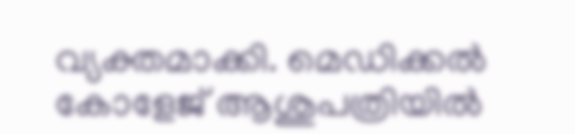വ്യക്തമാക്കി. മെഡിക്കൽ കോളേജ് ആശുപത്രിയിൽ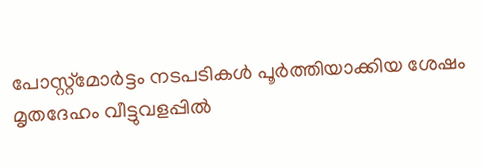പോസ്റ്റ്മോർട്ടം നടപടികൾ പൂർത്തിയാക്കിയ ശേഷം മൃതദേഹം വീട്ടുവളപ്പിൽ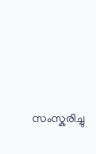സംസ്കരിച്ചു